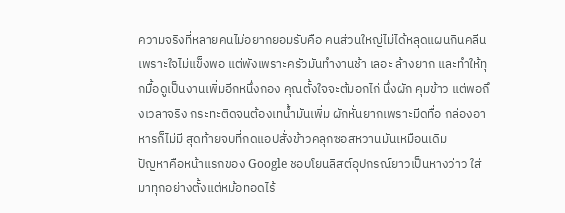ความจริงที่หลายคนไม่อยากยอมรับคือ คนส่วนใหญ่ไม่ได้หลุดแผนกินคลีนเพราะใจไม่แข็งพอ แต่พังเพราะครัวมันทำงานช้า เลอะ ล้างยาก และทำให้ทุกมื้อดูเป็นงานเพิ่มอีกหนึ่งกอง คุณตั้งใจจะต้มอกไก่ นึ่งผัก คุมข้าว แต่พอถึงเวลาจริง กระทะติดจนต้องเทน้ำมันเพิ่ม ผักหั่นยากเพราะมีดทื่อ กล่องอาหารก็ไม่มี สุดท้ายจบที่กดแอปสั่งข้าวคลุกซอสหวานมันเหมือนเดิม
ปัญหาคือหน้าแรกของ Google ชอบโยนลิสต์อุปกรณ์ยาวเป็นหางว่าว ใส่มาทุกอย่างตั้งแต่หม้อทอดไร้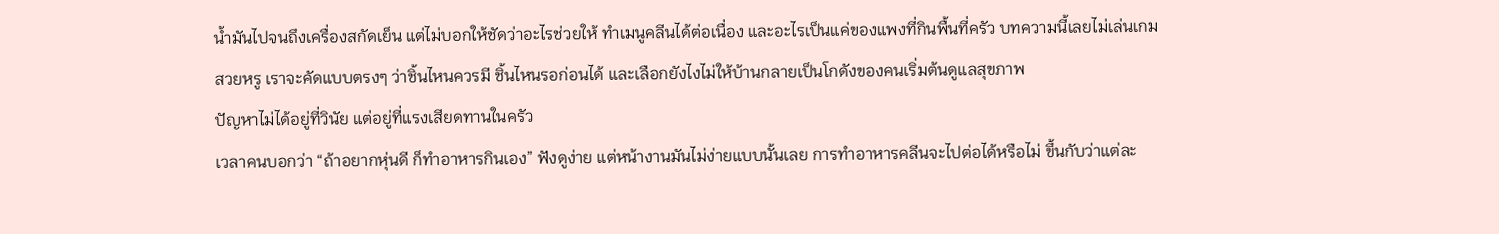น้ำมันไปจนถึงเครื่องสกัดเย็น แต่ไม่บอกให้ชัดว่าอะไรช่วยให้ ทำเมนูคลีนได้ต่อเนื่อง และอะไรเป็นแค่ของแพงที่กินพื้นที่ครัว บทความนี้เลยไม่เล่นเกมสวยหรู เราจะคัดแบบตรงๆ ว่าชิ้นไหนควรมี ชิ้นไหนรอก่อนได้ และเลือกยังไงไม่ให้บ้านกลายเป็นโกดังของคนเริ่มต้นดูแลสุขภาพ
ปัญหาไม่ได้อยู่ที่วินัย แต่อยู่ที่แรงเสียดทานในครัว
เวลาคนบอกว่า “ถ้าอยากหุ่นดี ก็ทำอาหารกินเอง” ฟังดูง่าย แต่หน้างานมันไม่ง่ายแบบนั้นเลย การทำอาหารคลีนจะไปต่อได้หรือไม่ ขึ้นกับว่าแต่ละ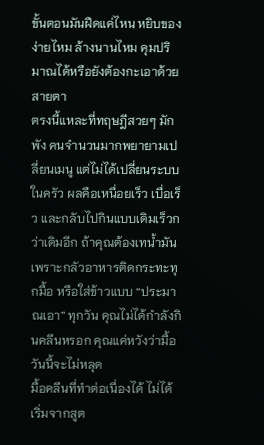ขั้นตอนมันฝืดแค่ไหน หยิบของง่ายไหม ล้างนานไหม คุมปริมาณได้หรือยังต้องกะเอาด้วยสายตา
ตรงนี้แหละที่ทฤษฎีสวยๆ มักพัง คนจำนวนมากพยายามเปลี่ยนเมนู แต่ไม่ได้เปลี่ยนระบบในครัว ผลคือเหนื่อยเร็ว เบื่อเร็ว และกลับไปกินแบบเดิมเร็วกว่าเดิมอีก ถ้าคุณต้องเทน้ำมันเพราะกลัวอาหารติดกระทะทุกมื้อ หรือใส่ข้าวแบบ “ประมาณเอา” ทุกวัน คุณไม่ได้กำลังกินคลีนหรอก คุณแค่หวังว่ามื้อวันนี้จะไม่หลุด
มื้อคลีนที่ทำต่อเนื่องได้ ไม่ได้เริ่มจากสูต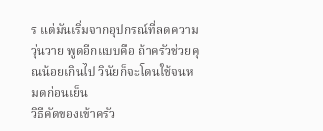ร แต่มันเริ่มจากอุปกรณ์ที่ลดความวุ่นวาย พูดอีกแบบคือ ถ้าครัวช่วยคุณน้อยเกินไป วินัยก็จะโดนใช้จนหมดก่อนเย็น
วิธีคัดของเข้าครัว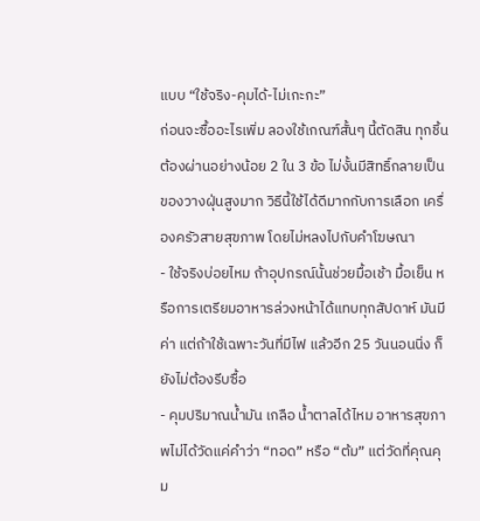แบบ “ใช้จริง-คุมได้-ไม่เกะกะ”
ก่อนจะซื้ออะไรเพิ่ม ลองใช้เกณฑ์สั้นๆ นี้ตัดสิน ทุกชิ้นต้องผ่านอย่างน้อย 2 ใน 3 ข้อ ไม่งั้นมีสิทธิ์กลายเป็นของวางฝุ่นสูงมาก วิธีนี้ใช้ได้ดีมากกับการเลือก เครื่องครัวสายสุขภาพ โดยไม่หลงไปกับคำโฆษณา
- ใช้จริงบ่อยไหม ถ้าอุปกรณ์นั้นช่วยมื้อเช้า มื้อเย็น หรือการเตรียมอาหารล่วงหน้าได้แทบทุกสัปดาห์ มันมีค่า แต่ถ้าใช้เฉพาะวันที่มีไฟ แล้วอีก 25 วันนอนนิ่ง ก็ยังไม่ต้องรีบซื้อ
- คุมปริมาณน้ำมัน เกลือ น้ำตาลได้ไหม อาหารสุขภาพไม่ได้วัดแค่คำว่า “ทอด” หรือ “ต้ม” แต่วัดที่คุณคุม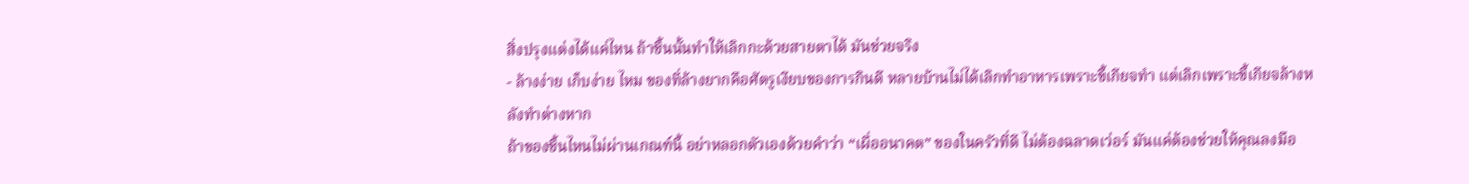สิ่งปรุงแต่งได้แค่ไหน ถ้าชิ้นนั้นทำให้เลิกกะด้วยสายตาได้ มันช่วยจริง
- ล้างง่าย เก็บง่าย ไหม ของที่ล้างยากคือศัตรูเงียบของการกินดี หลายบ้านไม่ได้เลิกทำอาหารเพราะขี้เกียจทำ แต่เลิกเพราะขี้เกียจล้างหลังทำต่างหาก
ถ้าของชิ้นไหนไม่ผ่านเกณฑ์นี้ อย่าหลอกตัวเองด้วยคำว่า “เผื่ออนาคต” ของในครัวที่ดี ไม่ต้องฉลาดเว่อร์ มันแค่ต้องช่วยให้คุณลงมือ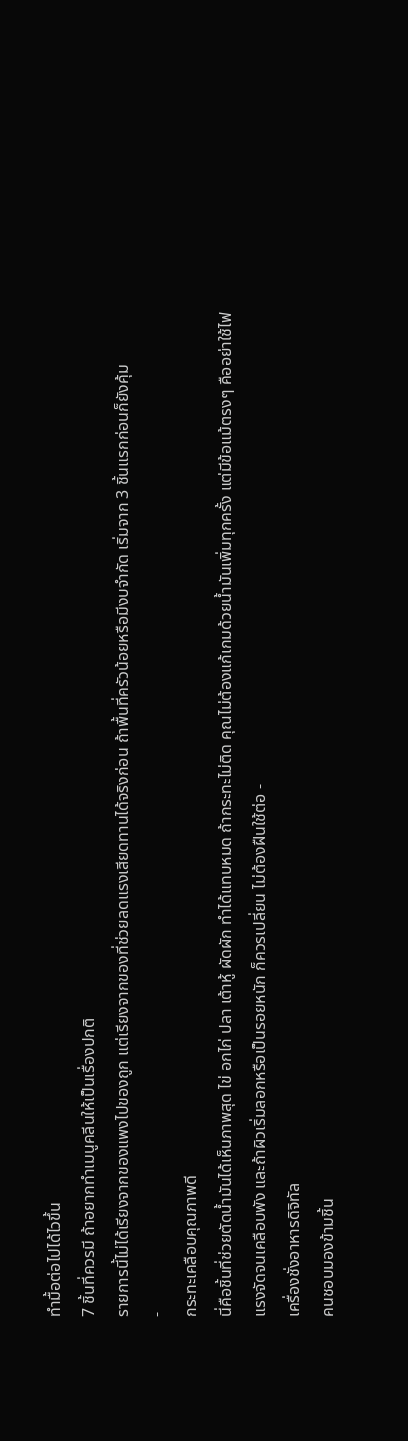ทำมื้อต่อไปได้ไวขึ้น
7 ชิ้นที่ควรมี ถ้าอยากทำเมนูคลีนให้เป็นเรื่องปกติ
รายการนี้ไม่ได้เรียงจากของแพงไปของถูก แต่เรียงจากของที่ช่วยลดแรงเสียดทานได้จริงก่อน ถ้าพื้นที่ครัวน้อยหรือมีงบจำกัด เริ่มจาก 3 ชิ้นแรกก่อนก็ยังคุ้ม
-
กระทะเคลือบคุณภาพดี
นี่คือชิ้นที่ช่วยตัดน้ำมันได้เห็นภาพสุด ไข่ อกไก่ ปลา เต้าหู้ ผัดผัก ทำได้แทบหมด ถ้ากระทะไม่ติด คุณไม่ต้องแก้เกมด้วยน้ำมันเพิ่มทุกครั้ง แต่มีข้อแม้ตรงๆ คืออย่าใช้ไฟแรงจัดจนเคลือบพัง และถ้าผิวเริ่มลอกหรือเป็นรอยหนัก ก็ควรเปลี่ยน ไม่ต้องฝืนใช้ต่อ -
เครื่องชั่งอาหารดิจิทัล
คนชอบมองข้ามชิ้น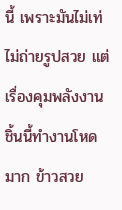นี้ เพราะมันไม่เท่ ไม่ถ่ายรูปสวย แต่เรื่องคุมพลังงาน ชิ้นนี้ทำงานโหดมาก ข้าวสวย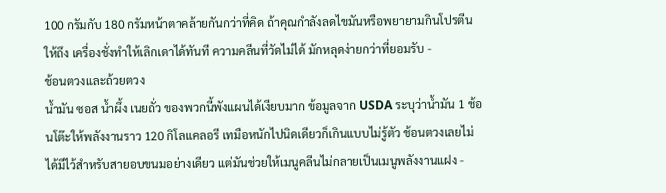100 กรัมกับ 180 กรัมหน้าตาคล้ายกันกว่าที่คิด ถ้าคุณกำลังลดไขมันหรือพยายามกินโปรตีนให้ถึง เครื่องชั่งทำให้เลิกเดาได้ทันที ความคลีนที่วัดไม่ได้ มักหลุดง่ายกว่าที่ยอมรับ -
ช้อนตวงและถ้วยตวง
น้ำมัน ซอส น้ำผึ้ง เนยถั่ว ของพวกนี้พังแผนได้เงียบมาก ข้อมูลจาก USDA ระบุว่าน้ำมัน 1 ช้อนโต๊ะให้พลังงานราว 120 กิโลแคลอรี เทมือหนักไปนิดเดียวก็เกินแบบไม่รู้ตัว ช้อนตวงเลยไม่ได้มีไว้สำหรับสายอบขนมอย่างเดียว แต่มันช่วยให้เมนูคลีนไม่กลายเป็นเมนูพลังงานแฝง -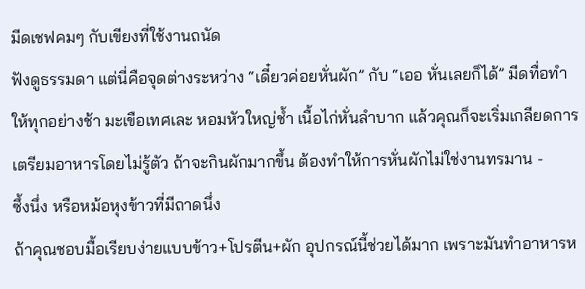มีดเชฟคมๆ กับเขียงที่ใช้งานถนัด
ฟังดูธรรมดา แต่นี่คือจุดต่างระหว่าง “เดี๋ยวค่อยหั่นผัก” กับ “เออ หั่นเลยก็ได้” มีดทื่อทำให้ทุกอย่างช้า มะเขือเทศเละ หอมหัวใหญ่ช้ำ เนื้อไก่หั่นลำบาก แล้วคุณก็จะเริ่มเกลียดการเตรียมอาหารโดยไม่รู้ตัว ถ้าจะกินผักมากขึ้น ต้องทำให้การหั่นผักไม่ใช่งานทรมาน -
ซึ้งนึ่ง หรือหม้อหุงข้าวที่มีถาดนึ่ง
ถ้าคุณชอบมื้อเรียบง่ายแบบข้าว+โปรตีน+ผัก อุปกรณ์นี้ช่วยได้มาก เพราะมันทำอาหารห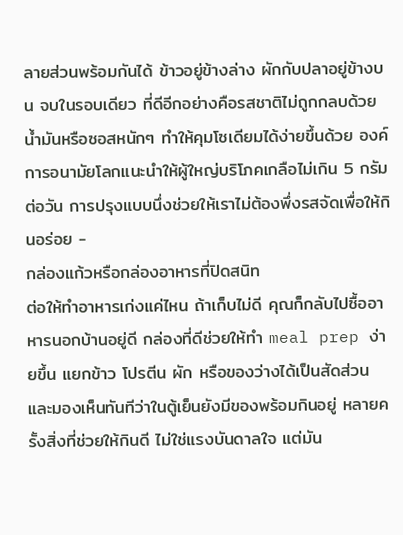ลายส่วนพร้อมกันได้ ข้าวอยู่ข้างล่าง ผักกับปลาอยู่ข้างบน จบในรอบเดียว ที่ดีอีกอย่างคือรสชาติไม่ถูกกลบด้วยน้ำมันหรือซอสหนักๆ ทำให้คุมโซเดียมได้ง่ายขึ้นด้วย องค์การอนามัยโลกแนะนำให้ผู้ใหญ่บริโภคเกลือไม่เกิน 5 กรัมต่อวัน การปรุงแบบนึ่งช่วยให้เราไม่ต้องพึ่งรสจัดเพื่อให้กินอร่อย -
กล่องแก้วหรือกล่องอาหารที่ปิดสนิท
ต่อให้ทำอาหารเก่งแค่ไหน ถ้าเก็บไม่ดี คุณก็กลับไปซื้ออาหารนอกบ้านอยู่ดี กล่องที่ดีช่วยให้ทำ meal prep ง่ายขึ้น แยกข้าว โปรตีน ผัก หรือของว่างได้เป็นสัดส่วน และมองเห็นทันทีว่าในตู้เย็นยังมีของพร้อมกินอยู่ หลายครั้งสิ่งที่ช่วยให้กินดี ไม่ใช่แรงบันดาลใจ แต่มัน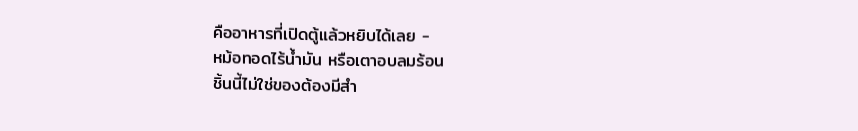คืออาหารที่เปิดตู้แล้วหยิบได้เลย -
หม้อทอดไร้น้ำมัน หรือเตาอบลมร้อน
ชิ้นนี้ไม่ใช่ของต้องมีสำ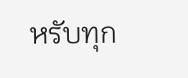หรับทุก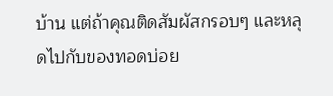บ้าน แต่ถ้าคุณติดสัมผัสกรอบๆ และหลุดไปกับของทอดบ่อย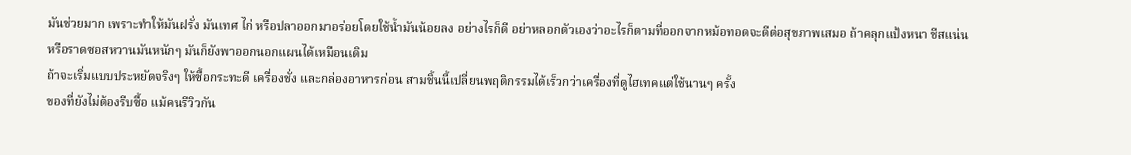มันช่วยมาก เพราะทำให้มันฝรั่ง มันเทศ ไก่ หรือปลาออกมาอร่อยโดยใช้น้ำมันน้อยลง อย่างไรก็ดี อย่าหลอกตัวเองว่าอะไรก็ตามที่ออกจากหม้อทอดจะดีต่อสุขภาพเสมอ ถ้าคลุกแป้งหนา ชีสแน่น หรือราดซอสหวานมันหนักๆ มันก็ยังพาออกนอกแผนได้เหมือนเดิม
ถ้าจะเริ่มแบบประหยัดจริงๆ ให้ซื้อกระทะดี เครื่องชั่ง และกล่องอาหารก่อน สามชิ้นนี้เปลี่ยนพฤติกรรมได้เร็วกว่าเครื่องที่ดูไฮเทคแต่ใช้นานๆ ครั้ง
ของที่ยังไม่ต้องรีบซื้อ แม้คนรีวิวกัน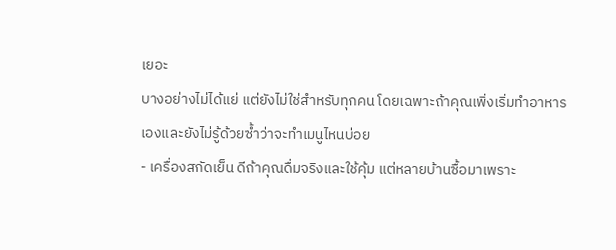เยอะ
บางอย่างไม่ได้แย่ แต่ยังไม่ใช่สำหรับทุกคน โดยเฉพาะถ้าคุณเพิ่งเริ่มทำอาหารเองและยังไม่รู้ด้วยซ้ำว่าจะทำเมนูไหนบ่อย
- เครื่องสกัดเย็น ดีถ้าคุณดื่มจริงและใช้คุ้ม แต่หลายบ้านซื้อมาเพราะ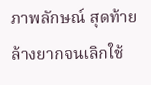ภาพลักษณ์ สุดท้ายล้างยากจนเลิกใช้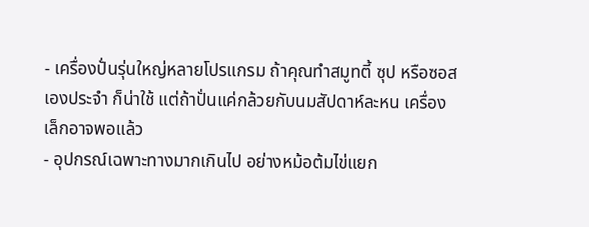- เครื่องปั่นรุ่นใหญ่หลายโปรแกรม ถ้าคุณทำสมูทตี้ ซุป หรือซอสเองประจำ ก็น่าใช้ แต่ถ้าปั่นแค่กล้วยกับนมสัปดาห์ละหน เครื่องเล็กอาจพอแล้ว
- อุปกรณ์เฉพาะทางมากเกินไป อย่างหม้อต้มไข่แยก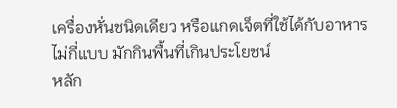เครื่องหั่นชนิดเดียว หรือแกดเจ็ตที่ใช้ได้กับอาหารไม่กี่แบบ มักกินพื้นที่เกินประโยชน์
หลัก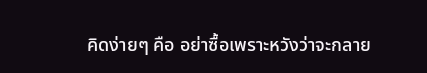คิดง่ายๆ คือ อย่าซื้อเพราะหวังว่าจะกลาย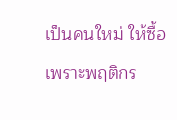เป็นคนใหม่ ให้ซื้อเพราะพฤติกร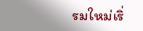รมใหม่เริ่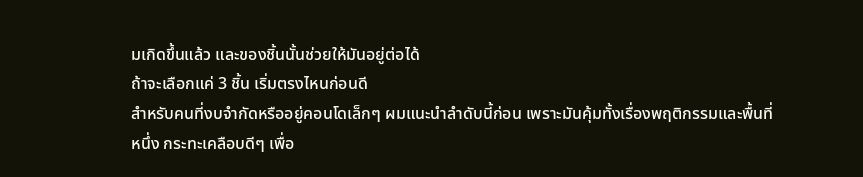มเกิดขึ้นแล้ว และของชิ้นนั้นช่วยให้มันอยู่ต่อได้
ถ้าจะเลือกแค่ 3 ชิ้น เริ่มตรงไหนก่อนดี
สำหรับคนที่งบจำกัดหรืออยู่คอนโดเล็กๆ ผมแนะนำลำดับนี้ก่อน เพราะมันคุ้มทั้งเรื่องพฤติกรรมและพื้นที่
หนึ่ง กระทะเคลือบดีๆ เพื่อ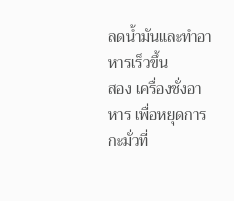ลดน้ำมันและทำอาหารเร็วขึ้น
สอง เครื่องชั่งอาหาร เพื่อหยุดการกะมั่วที่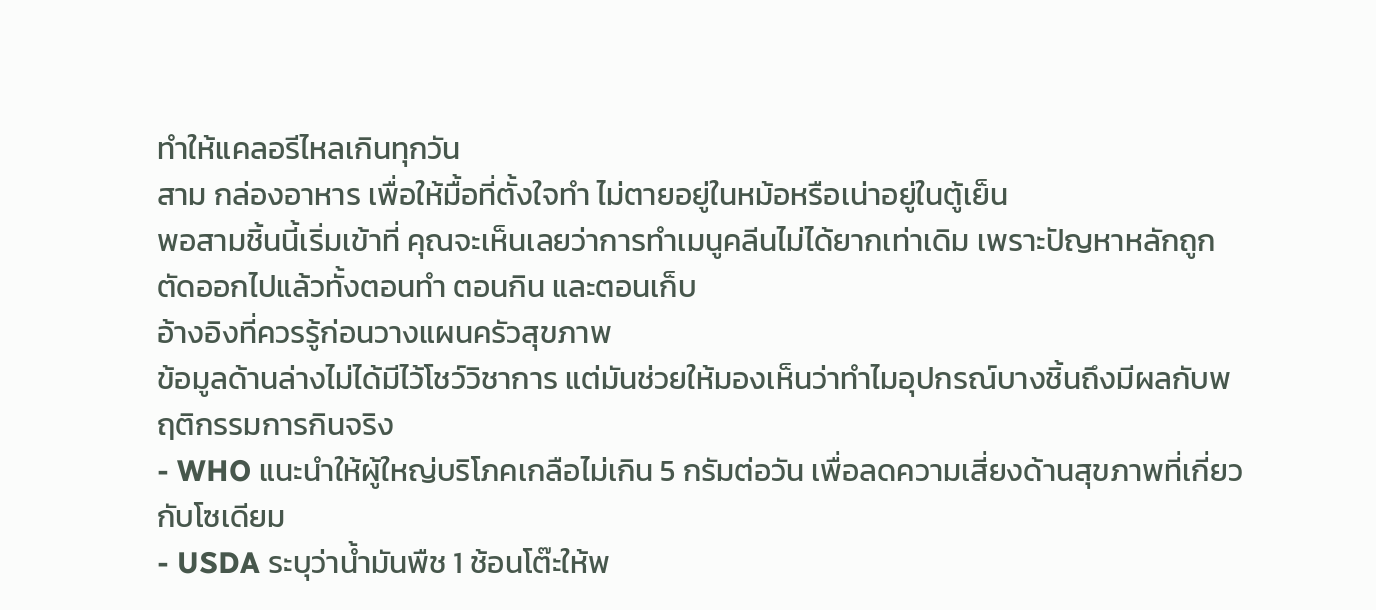ทำให้แคลอรีไหลเกินทุกวัน
สาม กล่องอาหาร เพื่อให้มื้อที่ตั้งใจทำ ไม่ตายอยู่ในหม้อหรือเน่าอยู่ในตู้เย็น
พอสามชิ้นนี้เริ่มเข้าที่ คุณจะเห็นเลยว่าการทำเมนูคลีนไม่ได้ยากเท่าเดิม เพราะปัญหาหลักถูกตัดออกไปแล้วทั้งตอนทำ ตอนกิน และตอนเก็บ
อ้างอิงที่ควรรู้ก่อนวางแผนครัวสุขภาพ
ข้อมูลด้านล่างไม่ได้มีไว้โชว์วิชาการ แต่มันช่วยให้มองเห็นว่าทำไมอุปกรณ์บางชิ้นถึงมีผลกับพฤติกรรมการกินจริง
- WHO แนะนำให้ผู้ใหญ่บริโภคเกลือไม่เกิน 5 กรัมต่อวัน เพื่อลดความเสี่ยงด้านสุขภาพที่เกี่ยวกับโซเดียม
- USDA ระบุว่าน้ำมันพืช 1 ช้อนโต๊ะให้พ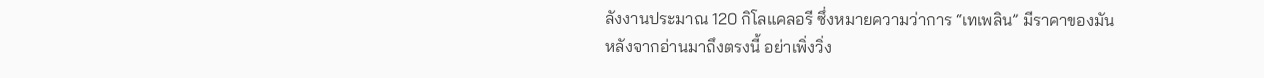ลังงานประมาณ 120 กิโลแคลอรี ซึ่งหมายความว่าการ “เทเพลิน” มีราคาของมัน
หลังจากอ่านมาถึงตรงนี้ อย่าเพิ่งวิ่ง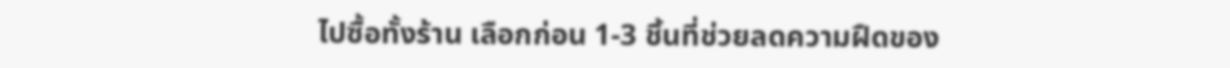ไปซื้อทั้งร้าน เลือกก่อน 1-3 ชิ้นที่ช่วยลดความฝืดของ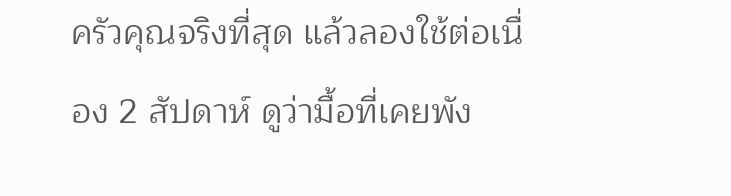ครัวคุณจริงที่สุด แล้วลองใช้ต่อเนื่อง 2 สัปดาห์ ดูว่ามื้อที่เคยพัง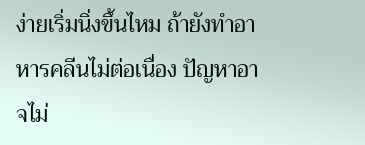ง่ายเริ่มนิ่งขึ้นไหม ถ้ายังทำอาหารคลีนไม่ต่อเนื่อง ปัญหาอาจไม่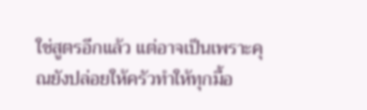ใช่สูตรอีกแล้ว แต่อาจเป็นเพราะคุณยังปล่อยให้ครัวทำให้ทุกมื้อ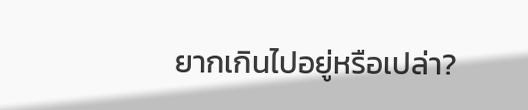ยากเกินไปอยู่หรือเปล่า?